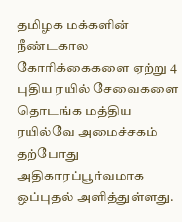தமிழக மக்களின் நீண்டகால கோரிக்கைகளை ஏற்று 4 புதிய ரயில் சேவைகளை தொடங்க மத்திய ரயில்வே அமைச்சகம் தற்போது அதிகாரப்பூர்வமாக ஒப்புதல் அளித்துள்ளது.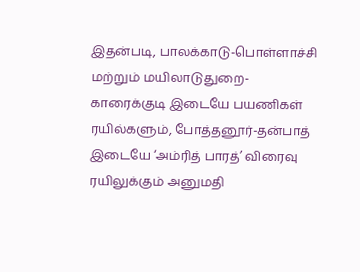இதன்படி, பாலக்காடு-பொள்ளாச்சி மற்றும் மயிலாடுதுறை-காரைக்குடி இடையே பயணிகள் ரயில்களும், போத்தனூர்-தன்பாத் இடையே ‘அம்ரித் பாரத்’ விரைவு ரயிலுக்கும் அனுமதி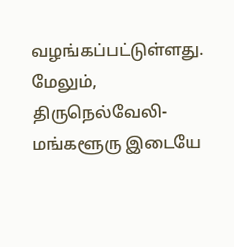வழங்கப்பட்டுள்ளது. மேலும், திருநெல்வேலி-மங்களூரு இடையே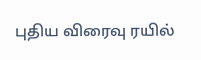புதிய விரைவு ரயில்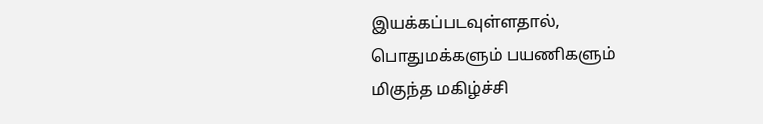இயக்கப்படவுள்ளதால், பொதுமக்களும் பயணிகளும் மிகுந்த மகிழ்ச்சி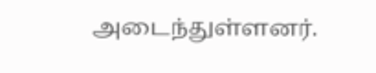அடைந்துள்ளனர்.